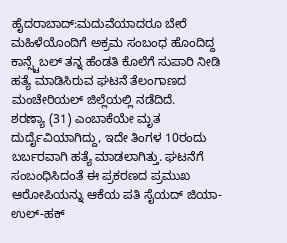ಹೈದರಾಬಾದ್:ಮದುವೆಯಾದರೂ ಬೇರೆ ಮಹಿಳೆಯೊಂದಿಗೆ ಅಕ್ರಮ ಸಂಬಂಧ ಹೊಂದಿದ್ದ ಕಾನ್ಸ್ಟೆಬಲ್ ತನ್ನ ಹೆಂಡತಿ ಕೊಲೆಗೆ ಸುಪಾರಿ ನೀಡಿ ಹತ್ಯೆ ಮಾಡಿಸಿರುವ ಘಟನೆ ತೆಲಂಗಾಣದ ಮಂಚೇರಿಯಲ್ ಜಿಲ್ಲೆಯಲ್ಲಿ ನಡೆದಿದೆ.
ಶರಣ್ಯಾ (31) ಎಂಬಾಕೆಯೇ ಮೃತ ದುರ್ದೈವಿಯಾಗಿದ್ದು, ಇದೇ ತಿಂಗಳ 10ರಂದು ಬರ್ಬರವಾಗಿ ಹತ್ಯೆ ಮಾಡಲಾಗಿತ್ತು. ಘಟನೆಗೆ ಸಂಬಂಧಿಸಿದಂತೆ ಈ ಪ್ರಕರಣದ ಪ್ರಮುಖ ಆರೋಪಿಯನ್ನು ಆಕೆಯ ಪತಿ ಸೈಯದ್ ಜಿಯಾ-ಉಲ್-ಹಕ್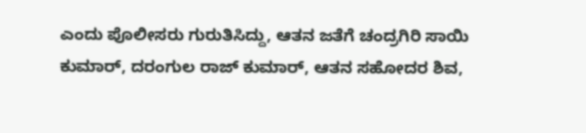ಎಂದು ಪೊಲೀಸರು ಗುರುತಿಸಿದ್ದು, ಆತನ ಜತೆಗೆ ಚಂದ್ರಗಿರಿ ಸಾಯಿ ಕುಮಾರ್, ದರಂಗುಲ ರಾಜ್ ಕುಮಾರ್, ಆತನ ಸಹೋದರ ಶಿವ,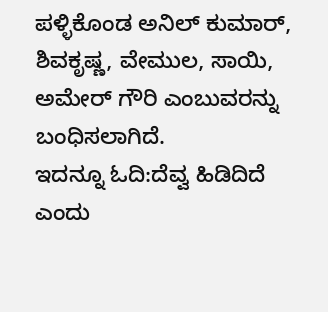ಪಳ್ಳಿಕೊಂಡ ಅನಿಲ್ ಕುಮಾರ್, ಶಿವಕೃಷ್ಣ, ವೇಮುಲ, ಸಾಯಿ, ಅಮೇರ್ ಗೌರಿ ಎಂಬುವರನ್ನು ಬಂಧಿಸಲಾಗಿದೆ.
ಇದನ್ನೂ ಓದಿ:ದೆವ್ವ ಹಿಡಿದಿದೆ ಎಂದು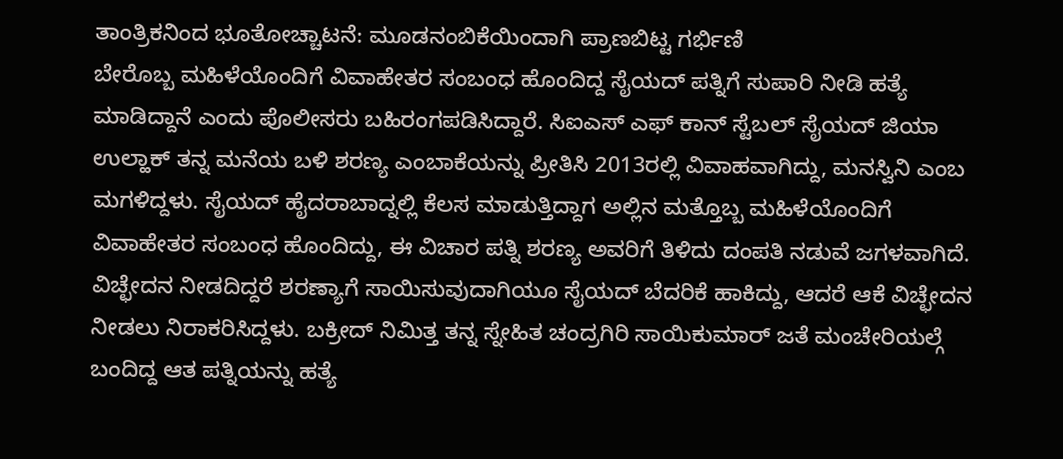ತಾಂತ್ರಿಕನಿಂದ ಭೂತೋಚ್ಚಾಟನೆ: ಮೂಡನಂಬಿಕೆಯಿಂದಾಗಿ ಪ್ರಾಣಬಿಟ್ಟ ಗರ್ಭಿಣಿ
ಬೇರೊಬ್ಬ ಮಹಿಳೆಯೊಂದಿಗೆ ವಿವಾಹೇತರ ಸಂಬಂಧ ಹೊಂದಿದ್ದ ಸೈಯದ್ ಪತ್ನಿಗೆ ಸುಪಾರಿ ನೀಡಿ ಹತ್ಯೆ ಮಾಡಿದ್ದಾನೆ ಎಂದು ಪೊಲೀಸರು ಬಹಿರಂಗಪಡಿಸಿದ್ದಾರೆ. ಸಿಐಎಸ್ ಎಫ್ ಕಾನ್ ಸ್ಟೆಬಲ್ ಸೈಯದ್ ಜಿಯಾ ಉಲ್ಹಾಕ್ ತನ್ನ ಮನೆಯ ಬಳಿ ಶರಣ್ಯ ಎಂಬಾಕೆಯನ್ನು ಪ್ರೀತಿಸಿ 2013ರಲ್ಲಿ ವಿವಾಹವಾಗಿದ್ದು, ಮನಸ್ವಿನಿ ಎಂಬ ಮಗಳಿದ್ದಳು. ಸೈಯದ್ ಹೈದರಾಬಾದ್ನಲ್ಲಿ ಕೆಲಸ ಮಾಡುತ್ತಿದ್ದಾಗ ಅಲ್ಲಿನ ಮತ್ತೊಬ್ಬ ಮಹಿಳೆಯೊಂದಿಗೆ ವಿವಾಹೇತರ ಸಂಬಂಧ ಹೊಂದಿದ್ದು, ಈ ವಿಚಾರ ಪತ್ನಿ ಶರಣ್ಯ ಅವರಿಗೆ ತಿಳಿದು ದಂಪತಿ ನಡುವೆ ಜಗಳವಾಗಿದೆ.
ವಿಚ್ಛೇದನ ನೀಡದಿದ್ದರೆ ಶರಣ್ಯಾಗೆ ಸಾಯಿಸುವುದಾಗಿಯೂ ಸೈಯದ್ ಬೆದರಿಕೆ ಹಾಕಿದ್ದು, ಆದರೆ ಆಕೆ ವಿಚ್ಛೇದನ ನೀಡಲು ನಿರಾಕರಿಸಿದ್ದಳು. ಬಕ್ರೀದ್ ನಿಮಿತ್ತ ತನ್ನ ಸ್ನೇಹಿತ ಚಂದ್ರಗಿರಿ ಸಾಯಿಕುಮಾರ್ ಜತೆ ಮಂಚೇರಿಯಲ್ಗೆ ಬಂದಿದ್ದ ಆತ ಪತ್ನಿಯನ್ನು ಹತ್ಯೆ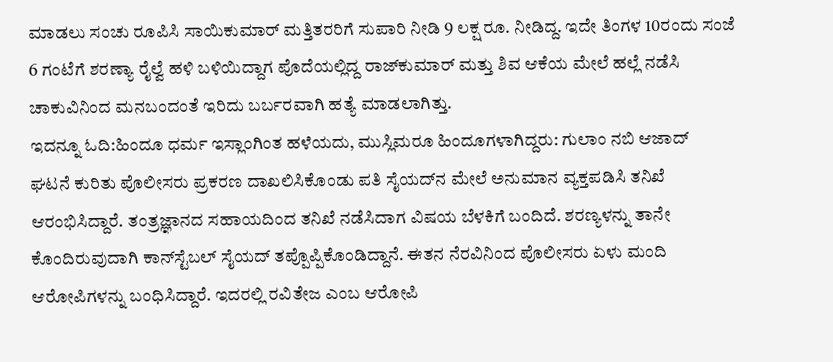ಮಾಡಲು ಸಂಚು ರೂಪಿಸಿ ಸಾಯಿಕುಮಾರ್ ಮತ್ತಿತರರಿಗೆ ಸುಪಾರಿ ನೀಡಿ 9 ಲಕ್ಷ ರೂ. ನೀಡಿದ್ದ. ಇದೇ ತಿಂಗಳ 10ರಂದು ಸಂಜೆ 6 ಗಂಟೆಗೆ ಶರಣ್ಯಾ ರೈಲ್ವೆ ಹಳಿ ಬಳಿಯಿದ್ದಾಗ ಪೊದೆಯಲ್ಲಿದ್ದ ರಾಜ್‌ಕುಮಾರ್ ಮತ್ತು ಶಿವ ಆಕೆಯ ಮೇಲೆ ಹಲ್ಲೆ ನಡೆಸಿ ಚಾಕುವಿನಿಂದ ಮನಬಂದಂತೆ ಇರಿದು ಬರ್ಬರವಾಗಿ ಹತ್ಯೆ ಮಾಡಲಾಗಿತ್ತು.
ಇದನ್ನೂ ಓದಿ:ಹಿಂದೂ ಧರ್ಮ ಇಸ್ಲಾಂಗಿಂತ ಹಳೆಯದು, ಮುಸ್ಲಿಮರೂ ಹಿಂದೂಗಳಾಗಿದ್ದರು: ಗುಲಾಂ ನಬಿ ಆಜಾದ್
ಘಟನೆ ಕುರಿತು ಪೊಲೀಸರು ಪ್ರಕರಣ ದಾಖಲಿಸಿಕೊಂಡು ಪತಿ ಸೈಯದ್‌ನ ಮೇಲೆ ಅನುಮಾನ ವ್ಯಕ್ತಪಡಿಸಿ ತನಿಖೆ ಆರಂಭಿಸಿದ್ದಾರೆ. ತಂತ್ರಜ್ಞಾನದ ಸಹಾಯದಿಂದ ತನಿಖೆ ನಡೆಸಿದಾಗ ವಿಷಯ ಬೆಳಕಿಗೆ ಬಂದಿದೆ. ಶರಣ್ಯಳನ್ನು ತಾನೇ ಕೊಂದಿರುವುದಾಗಿ ಕಾನ್‌ಸ್ಟೆಬಲ್ ಸೈಯದ್ ತಪ್ಪೊಪ್ಪಿಕೊಂಡಿದ್ದಾನೆ. ಈತನ ನೆರವಿನಿಂದ ಪೊಲೀಸರು ಏಳು ಮಂದಿ ಆರೋಪಿಗಳನ್ನು ಬಂಧಿಸಿದ್ದಾರೆ. ಇದರಲ್ಲಿ ರವಿತೇಜ ಎಂಬ ಆರೋಪಿ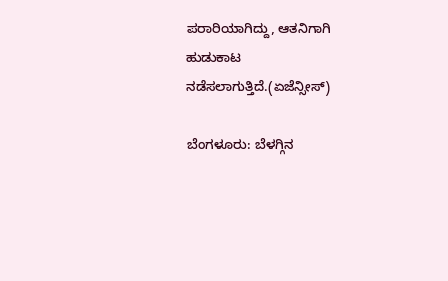ಪರಾರಿಯಾಗಿದ್ದು, ಆತನಿಗಾಗಿ ಹುಡುಕಾಟ ನಡೆಸಲಾಗುತ್ತಿದೆ.(ಏಜೆನ್ಸೀಸ್)

ಬೆಂಗಳೂರು: ಬೆಳಗ್ಗಿನ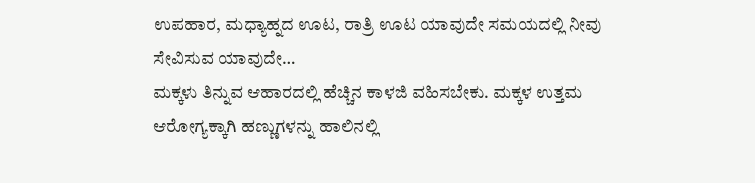ಉಪಹಾರ, ಮಧ್ಯಾಹ್ನದ ಊಟ, ರಾತ್ರಿ ಊಟ ಯಾವುದೇ ಸಮಯದಲ್ಲಿ ನೀವು ಸೇವಿಸುವ ಯಾವುದೇ…
ಮಕ್ಕಳು ತಿನ್ನುವ ಆಹಾರದಲ್ಲಿ ಹೆಚ್ಚಿನ ಕಾಳಜಿ ವಹಿಸಬೇಕು. ಮಕ್ಕಳ ಉತ್ತಮ ಆರೋಗ್ಯಕ್ಕಾಗಿ ಹಣ್ಣುಗಳನ್ನು ಹಾಲಿನಲ್ಲಿ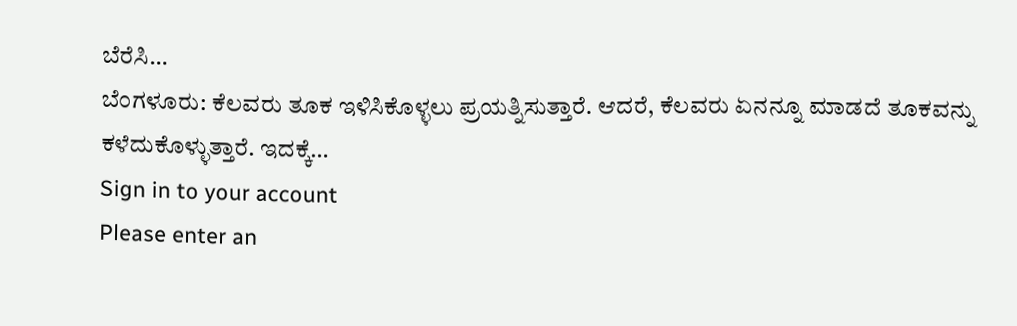ಬೆರೆಸಿ…
ಬೆಂಗಳೂರು: ಕೆಲವರು ತೂಕ ಇಳಿಸಿಕೊಳ್ಳಲು ಪ್ರಯತ್ನಿಸುತ್ತಾರೆ. ಆದರೆ, ಕೆಲವರು ಏನನ್ನೂ ಮಾಡದೆ ತೂಕವನ್ನು ಕಳೆದುಕೊಳ್ಳುತ್ತಾರೆ. ಇದಕ್ಕೆ…
Sign in to your account
Please enter an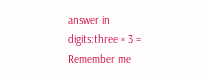answer in digits:three × 3 =
Remember me